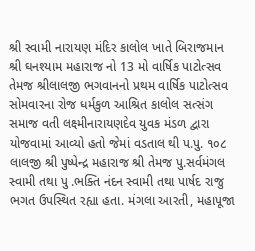શ્રી સ્વામી નારાયણ મંદિર કાલોલ ખાતે બિરાજમાન શ્રી ઘનશ્યામ મહારાજ નો 13 મો વાર્ષિક પાટોત્સવ તેમજ શ્રીલાલજી ભગવાનનો પ્રથમ વાર્ષિક પાટોત્સવ સોમવારના રોજ ધર્મકુળ આશ્રિત કાલોલ સત્સંગ સમાજ વતી લક્ષ્મીનારાયણદેવ યુવક મંડળ દ્વારા યોજવામાં આવ્યો હતો જેમાં વડતાલ થી પ.પુ. ૧૦૮ લાલજી શ્રી પુષ્પેન્દ્ર મહારાજ શ્રી તેમજ પુ.સર્વમંગલ સ્વામી તથા પુ .ભક્તિ નંદન સ્વામી તથા પાર્ષદ રાજુ ભગત ઉપસ્થિત રહ્યા હતા. મંગલા આરતી, મહાપૂજા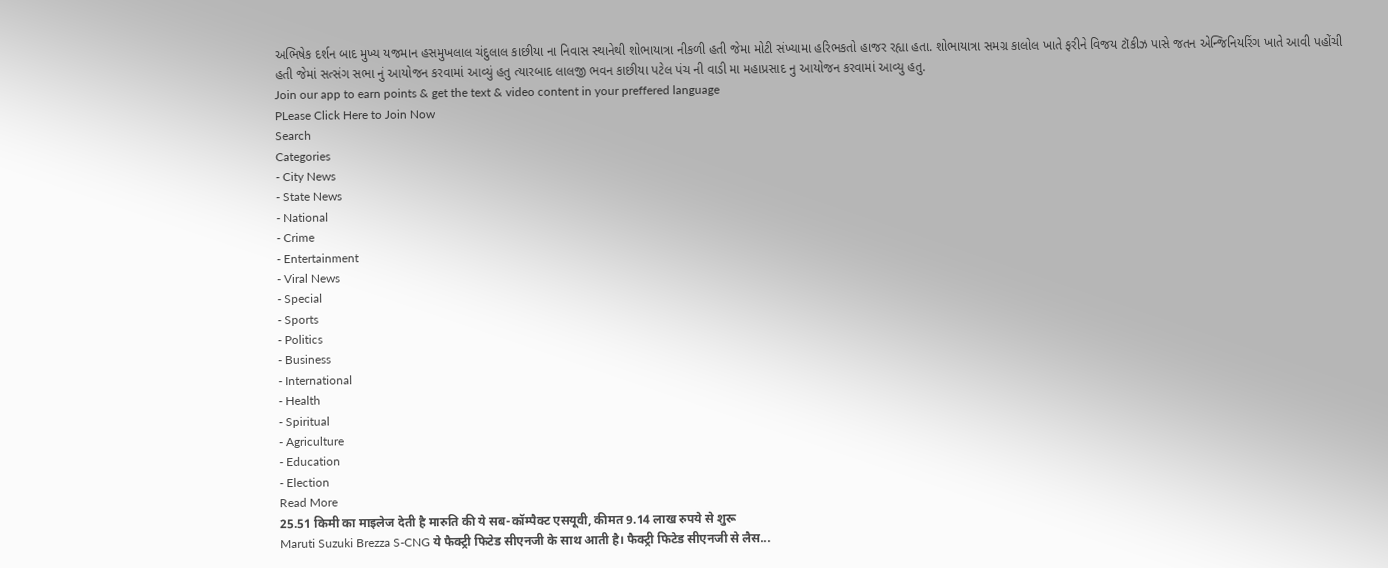અભિષેક દર્શન બાદ મુખ્ય યજમાન હસમુખલાલ ચંદુલાલ કાછીયા ના નિવાસ સ્થાનેથી શોભાયાત્રા નીકળી હતી જેમા મોટી સંખ્યામા હરિભકતો હાજર રહ્યા હતા. શોભાયાત્રા સમગ્ર કાલોલ ખાતે ફરીને વિજય ટૉકીઝ પાસે જતન એન્જિનિયરિંગ ખાતે આવી પહોંચી હતી જેમાં સત્સંગ સભા નું આયોજન કરવામાં આવ્યું હતુ ત્યારબાદ લાલજી ભવન કાછીયા પટેલ પંચ ની વાડી મા મહાપ્રસાદ નુ આયોજન કરવામાં આવ્યુ હતુ.
Join our app to earn points & get the text & video content in your preffered language
PLease Click Here to Join Now
Search
Categories
- City News
- State News
- National
- Crime
- Entertainment
- Viral News
- Special
- Sports
- Politics
- Business
- International
- Health
- Spiritual
- Agriculture
- Education
- Election
Read More
25.51 किमी का माइलेज देती है मारुति की ये सब-कॉम्पैक्ट एसयूवी, कीमत 9.14 लाख रुपये से शुरू
Maruti Suzuki Brezza S-CNG ये फैक्ट्री फिटेड सीएनजी के साथ आती है। फैक्ट्री फिटेड सीएनजी से लैस...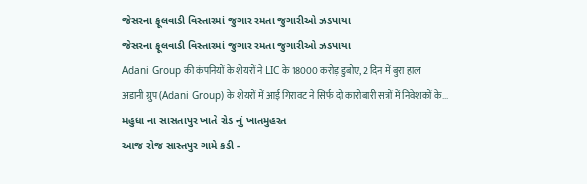જેસરના ફૂલવાડી વિસ્તારમાં જુગાર રમતા જુગારીઓ ઝડપાયા
જેસરના ફૂલવાડી વિસ્તારમાં જુગાર રમતા જુગારીઓ ઝડપાયા
Adani Group की कंपनियों के शेयरों ने LIC के 18000 करोड़ डुबोए, 2 दिन में बुरा हाल
अडानी ग्रुप (Adani Group) के शेयरों में आई गिरावट ने सिर्फ दो कारोबारी सत्रों में निवेशकों के...
મહુધા ના સાસતાપુર ખાતે રોડ નું ખાતમુહરત
આજ રોજ સાસ્તપુર ગામે કડી -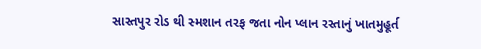સાસ્તપુર રોડ થી સ્મશાન તરફ જતા નોન પ્લાન રસ્તાનું ખાતમુહૂર્ત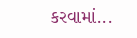કરવામાં...